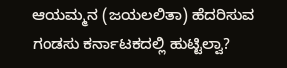ಆಯಮ್ಮನ (ಜಯಲಲಿತಾ) ಹೆದರಿಸುವ ಗಂಡಸು ಕರ್ನಾಟಕದಲ್ಲಿ ಹುಟ್ಟಿಲ್ವಾ?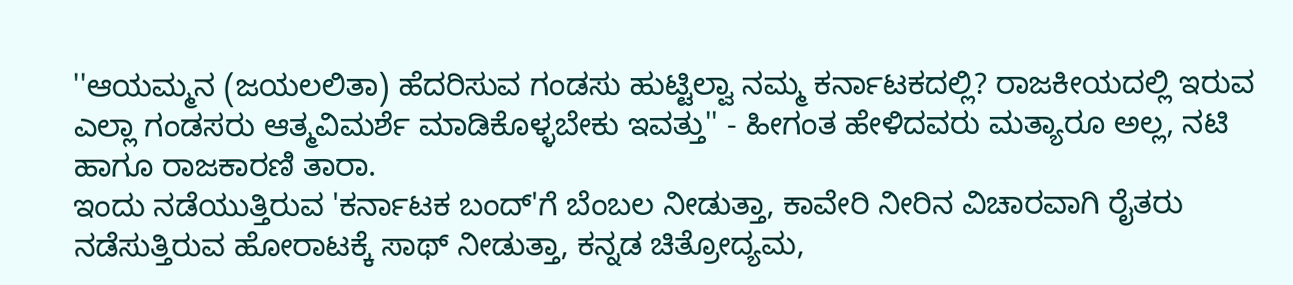''ಆಯಮ್ಮನ (ಜಯಲಲಿತಾ) ಹೆದರಿಸುವ ಗಂಡಸು ಹುಟ್ಟಿಲ್ವಾ ನಮ್ಮ ಕರ್ನಾಟಕದಲ್ಲಿ? ರಾಜಕೀಯದಲ್ಲಿ ಇರುವ ಎಲ್ಲಾ ಗಂಡಸರು ಆತ್ಮವಿಮರ್ಶೆ ಮಾಡಿಕೊಳ್ಳಬೇಕು ಇವತ್ತು'' - ಹೀಗಂತ ಹೇಳಿದವರು ಮತ್ಯಾರೂ ಅಲ್ಲ, ನಟಿ ಹಾಗೂ ರಾಜಕಾರಣಿ ತಾರಾ.
ಇಂದು ನಡೆಯುತ್ತಿರುವ 'ಕರ್ನಾಟಕ ಬಂದ್'ಗೆ ಬೆಂಬಲ ನೀಡುತ್ತಾ, ಕಾವೇರಿ ನೀರಿನ ವಿಚಾರವಾಗಿ ರೈತರು ನಡೆಸುತ್ತಿರುವ ಹೋರಾಟಕ್ಕೆ ಸಾಥ್ ನೀಡುತ್ತಾ, ಕನ್ನಡ ಚಿತ್ರೋದ್ಯಮ,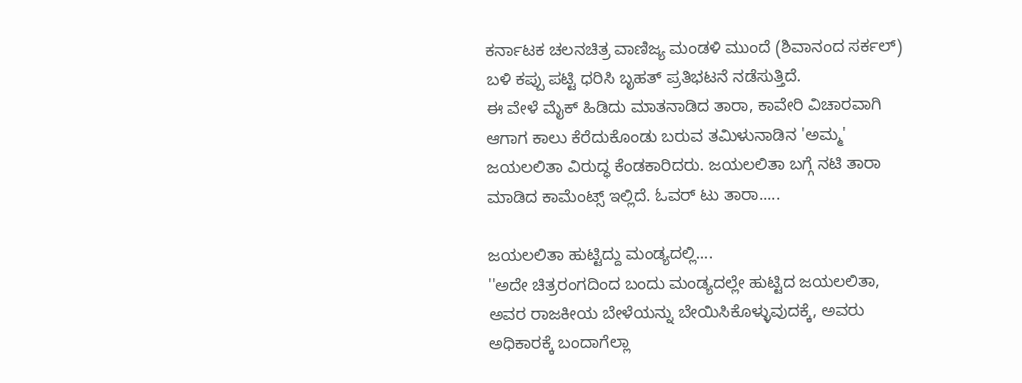ಕರ್ನಾಟಕ ಚಲನಚಿತ್ರ ವಾಣಿಜ್ಯ ಮಂಡಳಿ ಮುಂದೆ (ಶಿವಾನಂದ ಸರ್ಕಲ್) ಬಳಿ ಕಪ್ಪು ಪಟ್ಟಿ ಧರಿಸಿ ಬೃಹತ್ ಪ್ರತಿಭಟನೆ ನಡೆಸುತ್ತಿದೆ.
ಈ ವೇಳೆ ಮೈಕ್ ಹಿಡಿದು ಮಾತನಾಡಿದ ತಾರಾ, ಕಾವೇರಿ ವಿಚಾರವಾಗಿ ಆಗಾಗ ಕಾಲು ಕೆರೆದುಕೊಂಡು ಬರುವ ತಮಿಳುನಾಡಿನ 'ಅಮ್ಮ' ಜಯಲಲಿತಾ ವಿರುದ್ಧ ಕೆಂಡಕಾರಿದರು. ಜಯಲಲಿತಾ ಬಗ್ಗೆ ನಟಿ ತಾರಾ ಮಾಡಿದ ಕಾಮೆಂಟ್ಸ್ ಇಲ್ಲಿದೆ. ಓವರ್ ಟು ತಾರಾ.....

ಜಯಲಲಿತಾ ಹುಟ್ಟಿದ್ದು ಮಂಡ್ಯದಲ್ಲಿ....
''ಅದೇ ಚಿತ್ರರಂಗದಿಂದ ಬಂದು ಮಂಡ್ಯದಲ್ಲೇ ಹುಟ್ಟಿದ ಜಯಲಲಿತಾ, ಅವರ ರಾಜಕೀಯ ಬೇಳೆಯನ್ನು ಬೇಯಿಸಿಕೊಳ್ಳುವುದಕ್ಕೆ, ಅವರು ಅಧಿಕಾರಕ್ಕೆ ಬಂದಾಗೆಲ್ಲಾ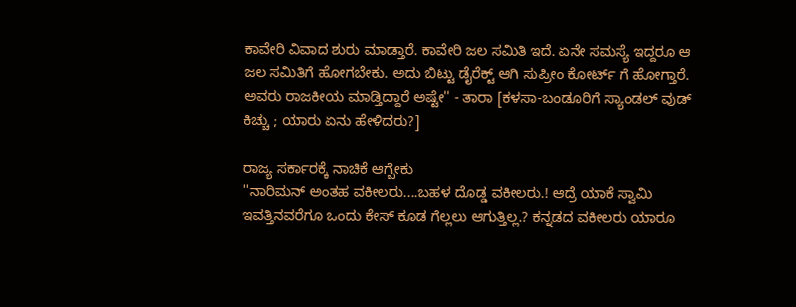ಕಾವೇರಿ ವಿವಾದ ಶುರು ಮಾಡ್ತಾರೆ. ಕಾವೇರಿ ಜಲ ಸಮಿತಿ ಇದೆ. ಏನೇ ಸಮಸ್ಯೆ ಇದ್ದರೂ ಆ ಜಲ ಸಮಿತಿಗೆ ಹೋಗಬೇಕು. ಅದು ಬಿಟ್ಟು ಡೈರೆಕ್ಟ್ ಆಗಿ ಸುಪ್ರೀಂ ಕೋರ್ಟ್ ಗೆ ಹೋಗ್ತಾರೆ. ಅವರು ರಾಜಕೀಯ ಮಾಡ್ತಿದ್ದಾರೆ ಅಷ್ಟೇ'' - ತಾರಾ [ಕಳಸಾ-ಬಂಡೂರಿಗೆ ಸ್ಯಾಂಡಲ್ ವುಡ್ ಕಿಚ್ಚು ; ಯಾರು ಏನು ಹೇಳಿದರು?]

ರಾಜ್ಯ ಸರ್ಕಾರಕ್ಕೆ ನಾಚಿಕೆ ಆಗ್ಬೇಕು
''ನಾರಿಮನ್ ಅಂತಹ ವಕೀಲರು....ಬಹಳ ದೊಡ್ಡ ವಕೀಲರು.! ಆದ್ರೆ ಯಾಕೆ ಸ್ವಾಮಿ ಇವತ್ತಿನವರೆಗೂ ಒಂದು ಕೇಸ್ ಕೂಡ ಗೆಲ್ಲಲು ಆಗುತ್ತಿಲ್ಲ.? ಕನ್ನಡದ ವಕೀಲರು ಯಾರೂ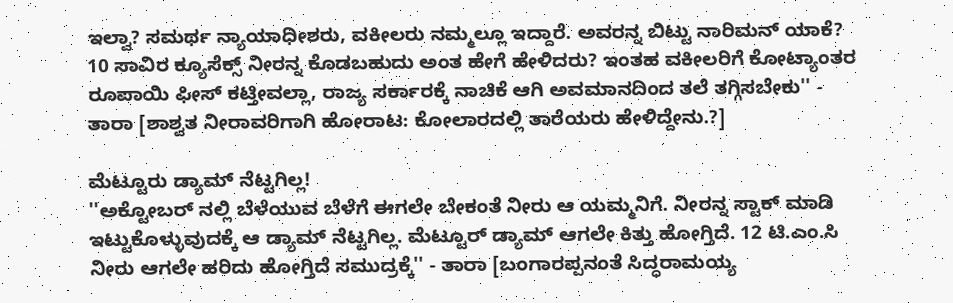ಇಲ್ವಾ? ಸಮರ್ಥ ನ್ಯಾಯಾಧೀಶರು, ವಕೀಲರು ನಮ್ಮಲ್ಲೂ ಇದ್ದಾರೆ. ಅವರನ್ನ ಬಿಟ್ಟು ನಾರಿಮನ್ ಯಾಕೆ? 10 ಸಾವಿರ ಕ್ಯೂಸೆಕ್ಸ್ ನೀರನ್ನ ಕೊಡಬಹುದು ಅಂತ ಹೇಗೆ ಹೇಳಿದರು? ಇಂತಹ ವಕೀಲರಿಗೆ ಕೋಟ್ಯಾಂತರ ರೂಪಾಯಿ ಫೀಸ್ ಕಟ್ತೀವಲ್ಲಾ, ರಾಜ್ಯ ಸರ್ಕಾರಕ್ಕೆ ನಾಚಿಕೆ ಆಗಿ ಅವಮಾನದಿಂದ ತಲೆ ತಗ್ಗಿಸಬೇಕು'' - ತಾರಾ [ಶಾಶ್ವತ ನೀರಾವರಿಗಾಗಿ ಹೋರಾಟ: ಕೋಲಾರದಲ್ಲಿ ತಾರೆಯರು ಹೇಳಿದ್ದೇನು.?]

ಮೆಟ್ಟೂರು ಡ್ಯಾಮ್ ನೆಟ್ಟಗಿಲ್ಲ!
''ಅಕ್ಟೋಬರ್ ನಲ್ಲಿ ಬೆಳೆಯುವ ಬೆಳೆಗೆ ಈಗಲೇ ಬೇಕಂತೆ ನೀರು ಆ ಯಮ್ಮನಿಗೆ. ನೀರನ್ನ ಸ್ಟಾಕ್ ಮಾಡಿ ಇಟ್ಟುಕೊಳ್ಳುವುದಕ್ಕೆ ಆ ಡ್ಯಾಮ್ ನೆಟ್ಟಗಿಲ್ಲ. ಮೆಟ್ಟೂರ್ ಡ್ಯಾಮ್ ಆಗಲೇ ಕಿತ್ತು ಹೋಗ್ತಿದೆ. 12 ಟಿ.ಎಂ.ಸಿ ನೀರು ಆಗಲೇ ಹರಿದು ಹೋಗ್ತಿದೆ ಸಮುದ್ರಕ್ಕೆ'' - ತಾರಾ [ಬಂಗಾರಪ್ಪನಂತೆ ಸಿದ್ಧರಾಮಯ್ಯ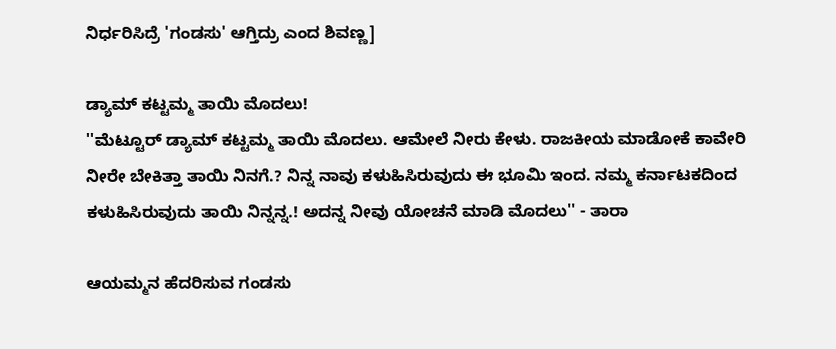ನಿರ್ಧರಿಸಿದ್ರೆ 'ಗಂಡಸು' ಆಗ್ತಿದ್ರು ಎಂದ ಶಿವಣ್ಣ]

ಡ್ಯಾಮ್ ಕಟ್ಟಮ್ಮ ತಾಯಿ ಮೊದಲು!
''ಮೆಟ್ಟೂರ್ ಡ್ಯಾಮ್ ಕಟ್ಟಮ್ಮ ತಾಯಿ ಮೊದಲು. ಆಮೇಲೆ ನೀರು ಕೇಳು. ರಾಜಕೀಯ ಮಾಡೋಕೆ ಕಾವೇರಿ ನೀರೇ ಬೇಕಿತ್ತಾ ತಾಯಿ ನಿನಗೆ.? ನಿನ್ನ ನಾವು ಕಳುಹಿಸಿರುವುದು ಈ ಭೂಮಿ ಇಂದ. ನಮ್ಮ ಕರ್ನಾಟಕದಿಂದ ಕಳುಹಿಸಿರುವುದು ತಾಯಿ ನಿನ್ನನ್ನ.! ಅದನ್ನ ನೀವು ಯೋಚನೆ ಮಾಡಿ ಮೊದಲು'' - ತಾರಾ

ಆಯಮ್ಮನ ಹೆದರಿಸುವ ಗಂಡಸು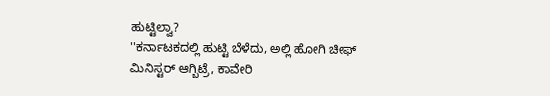ಹುಟ್ಟಿಲ್ವಾ?
''ಕರ್ನಾಟಕದಲ್ಲಿ ಹುಟ್ಟಿ ಬೆಳೆದು, ಅಲ್ಲಿ ಹೋಗಿ ಚೀಫ್ ಮಿನಿಸ್ಟರ್ ಆಗ್ಬಿಟ್ರೆ, ಕಾವೇರಿ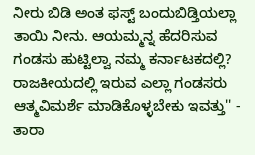ನೀರು ಬಿಡಿ ಅಂತ ಫಸ್ಟ್ ಬಂದುಬಿಡ್ತಿಯಲ್ಲಾ ತಾಯಿ ನೀನು. ಆಯಮ್ಮನ್ನ ಹೆದರಿಸುವ ಗಂಡಸು ಹುಟ್ಟಿಲ್ವಾ ನಮ್ಮ ಕರ್ನಾಟಕದಲ್ಲಿ? ರಾಜಕೀಯದಲ್ಲಿ ಇರುವ ಎಲ್ಲಾ ಗಂಡಸರು ಆತ್ಮವಿಮರ್ಶೆ ಮಾಡಿಕೊಳ್ಳಬೇಕು ಇವತ್ತು'' - ತಾರಾ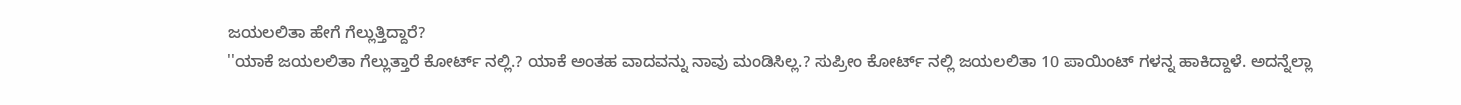ಜಯಲಲಿತಾ ಹೇಗೆ ಗೆಲ್ಲುತ್ತಿದ್ದಾರೆ?
''ಯಾಕೆ ಜಯಲಲಿತಾ ಗೆಲ್ಲುತ್ತಾರೆ ಕೋರ್ಟ್ ನಲ್ಲಿ.? ಯಾಕೆ ಅಂತಹ ವಾದವನ್ನು ನಾವು ಮಂಡಿಸಿಲ್ಲ.? ಸುಪ್ರೀಂ ಕೋರ್ಟ್ ನಲ್ಲಿ ಜಯಲಲಿತಾ 10 ಪಾಯಿಂಟ್ ಗಳನ್ನ ಹಾಕಿದ್ದಾಳೆ. ಅದನ್ನೆಲ್ಲಾ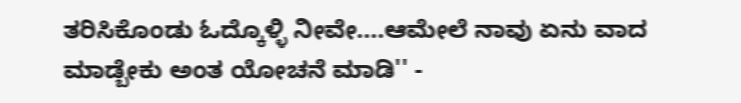ತರಿಸಿಕೊಂಡು ಓದ್ಕೊಳ್ಳಿ ನೀವೇ....ಆಮೇಲೆ ನಾವು ಏನು ವಾದ ಮಾಡ್ಬೇಕು ಅಂತ ಯೋಚನೆ ಮಾಡಿ'' -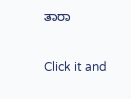ತಾರಾ


Click it and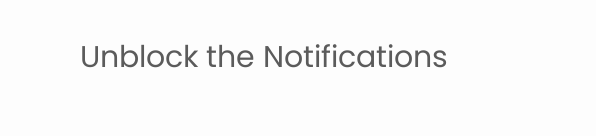Unblock the Notifications